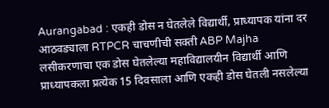Aurangabad : एकही डोस न घेतलेले विद्यार्थी, प्राध्यापक यांना दर आठवड्याला RTPCR चाचणीची सक्ती ABP Majha
लसीकरणाचा एक डोस घेतलेल्या महाविद्यालयीन विद्यार्थी आणि प्राध्यापकला प्रत्येक 15 दिवसाला आणि एकही डोस घेतली नसलेल्या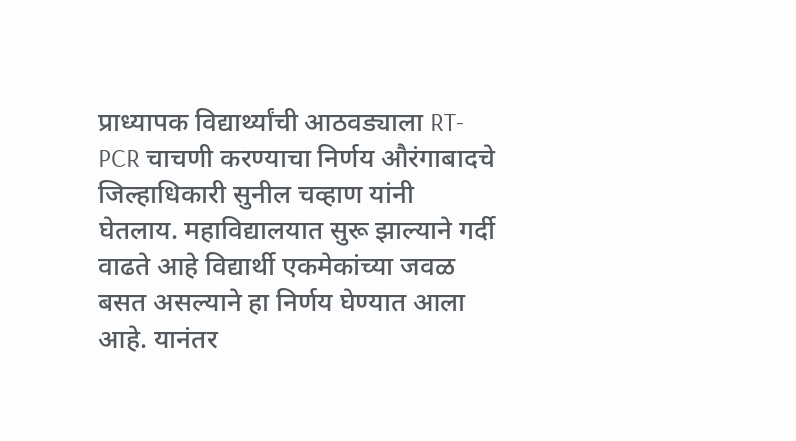प्राध्यापक विद्यार्थ्यांची आठवड्याला RT-PCR चाचणी करण्याचा निर्णय औरंगाबादचे जिल्हाधिकारी सुनील चव्हाण यांनी घेतलाय. महाविद्यालयात सुरू झाल्याने गर्दी वाढते आहे विद्यार्थी एकमेकांच्या जवळ बसत असल्याने हा निर्णय घेण्यात आला आहे. यानंतर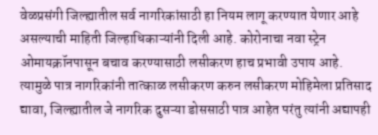वेळप्रसंगी जिल्ह्यातील सर्व नागरिकांसाठी हा नियम लागू करण्यात येणार आहे असल्याची माहिती जिल्हाधिकाऱ्यांनी दिली आहे. कोरोनाचा नवा स्ट्रेन ओमायक्रॉनपासून बचाव करण्यासाठी लसीकरण हाच प्रभावी उपाय आहे. त्यामुळे पात्र नागरिकांनी तात्काळ लसीकरण करुन लसीकरण मोहिमेला प्रतिसाद द्यावा, जिल्ह्यातील जे नागरिक दुसऱ्या डोससाठी पात्र आहेत परंतु त्यांनी अद्यापही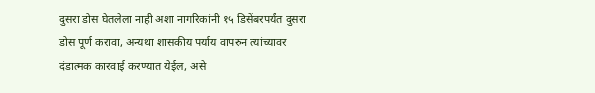दुसरा डोस घेतलेला नाही अशा नागरिकांनी १५ डिसेंबरपर्यंत दुसरा डोस पूर्ण करावा, अन्यथा शासकीय पर्याय वापरुन त्यांच्यावर दंडात्मक कारवाई करण्यात येईल, असे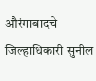औरंगाबादचे जिल्हाधिकारी सुनील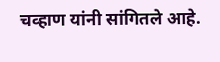चव्हाण यांनी सांगितले आहे.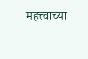महत्त्वाच्या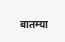बातम्या